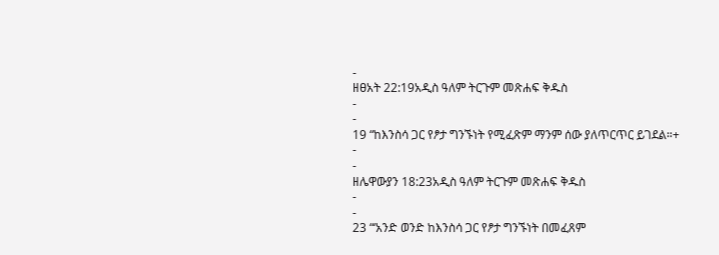-
ዘፀአት 22:19አዲስ ዓለም ትርጉም መጽሐፍ ቅዱስ
-
-
19 “ከእንስሳ ጋር የፆታ ግንኙነት የሚፈጽም ማንም ሰው ያለጥርጥር ይገደል።+
-
-
ዘሌዋውያን 18:23አዲስ ዓለም ትርጉም መጽሐፍ ቅዱስ
-
-
23 “‘አንድ ወንድ ከእንስሳ ጋር የፆታ ግንኙነት በመፈጸም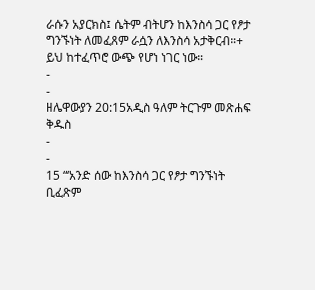ራሱን አያርክስ፤ ሴትም ብትሆን ከእንስሳ ጋር የፆታ ግንኙነት ለመፈጸም ራሷን ለእንስሳ አታቅርብ።+ ይህ ከተፈጥሮ ውጭ የሆነ ነገር ነው።
-
-
ዘሌዋውያን 20:15አዲስ ዓለም ትርጉም መጽሐፍ ቅዱስ
-
-
15 “‘አንድ ሰው ከእንስሳ ጋር የፆታ ግንኙነት ቢፈጽም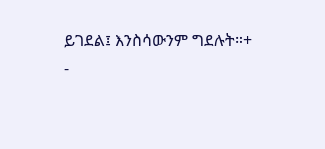ይገደል፤ እንስሳውንም ግደሉት።+
-